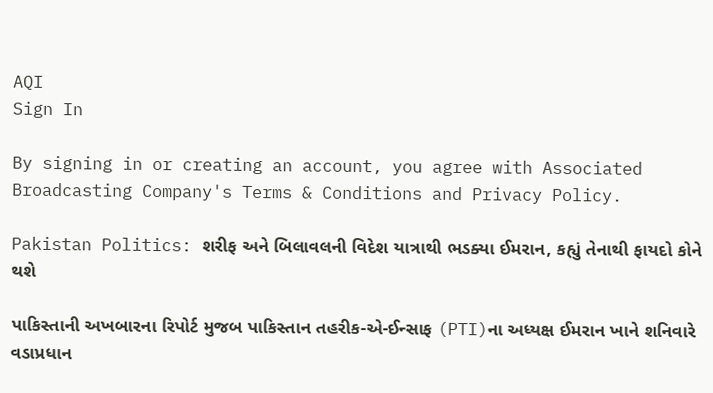AQI
Sign In

By signing in or creating an account, you agree with Associated Broadcasting Company's Terms & Conditions and Privacy Policy.

Pakistan Politics: શરીફ અને બિલાવલની વિદેશ યાત્રાથી ભડક્યા ઈમરાન, કહ્યું તેનાથી ફાયદો કોને થશે

પાકિસ્તાની અખબારના રિપોર્ટ મુજબ પાકિસ્તાન તહરીક-એ-ઈન્સાફ (PTI)ના અધ્યક્ષ ઈમરાન ખાને શનિવારે વડાપ્રધાન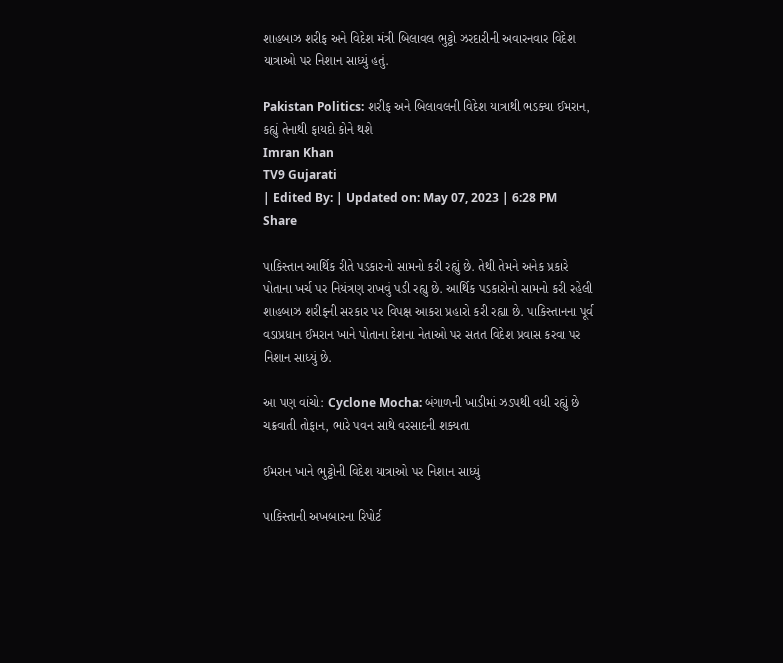શાહબાઝ શરીફ અને વિદેશ મંત્રી બિલાવલ ભુટ્ટો ઝરદારીની અવારનવાર વિદેશ યાત્રાઓ પર નિશાન સાધ્યું હતું.

Pakistan Politics: શરીફ અને બિલાવલની વિદેશ યાત્રાથી ભડક્યા ઈમરાન, કહ્યું તેનાથી ફાયદો કોને થશે
Imran Khan
TV9 Gujarati
| Edited By: | Updated on: May 07, 2023 | 6:28 PM
Share

પાકિસ્તાન આર્થિક રીતે પડકારનો સામનો કરી રહ્યું છે. તેથી તેમને અનેક પ્રકારે પોતાના ખર્ચ પર નિયંત્રણ રાખવું પડી રહ્યુ છે. આર્થિક પડકારોનો સામનો કરી રહેલી શાહબાઝ શરીફની સરકાર પર વિપક્ષ આકરા પ્રહારો કરી રહ્યા છે. પાકિસ્તાનના પૂર્વ વડાપ્રધાન ઈમરાન ખાને પોતાના દેશના નેતાઓ પર સતત વિદેશ પ્રવાસ કરવા પર નિશાન સાધ્યું છે.

આ પણ વાંચો: Cyclone Mocha: બંગાળની ખાડીમાં ઝડપથી વધી રહ્યું છે ચક્રવાતી તોફાન, ભારે પવન સાથે વરસાદની શક્યતા

ઈમરાન ખાને ભુટ્ટોની વિદેશ યાત્રાઓ પર નિશાન સાધ્યું

પાકિસ્તાની અખબારના રિપોર્ટ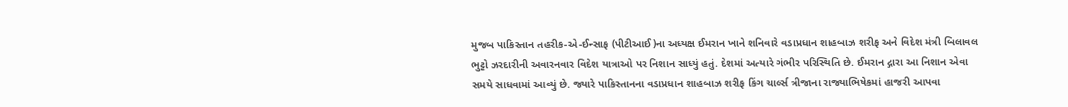મુજબ પાકિસ્તાન તહરીક-એ-ઈન્સાફ (પીટીઆઈ)ના અધ્યક્ષ ઈમરાન ખાને શનિવારે વડાપ્રધાન શાહબાઝ શરીફ અને વિદેશ મંત્રી બિલાવલ ભુટ્ટો ઝરદારીની અવારનવાર વિદેશ યાત્રાઓ પર નિશાન સાધ્યું હતું. દેશમાં અત્યારે ગંભીર પરિસ્થિતિ છે. ઈમરાન દ્ગારા આ નિશાન એવા સમયે સાધવામાં આવ્યું છે. જ્યારે પાકિસ્તાનના વડાપ્રધાન શાહબાઝ શરીફ કિંગ ચાર્લ્સ ત્રીજાના રાજ્યાભિષેકમાં હાજરી આપવા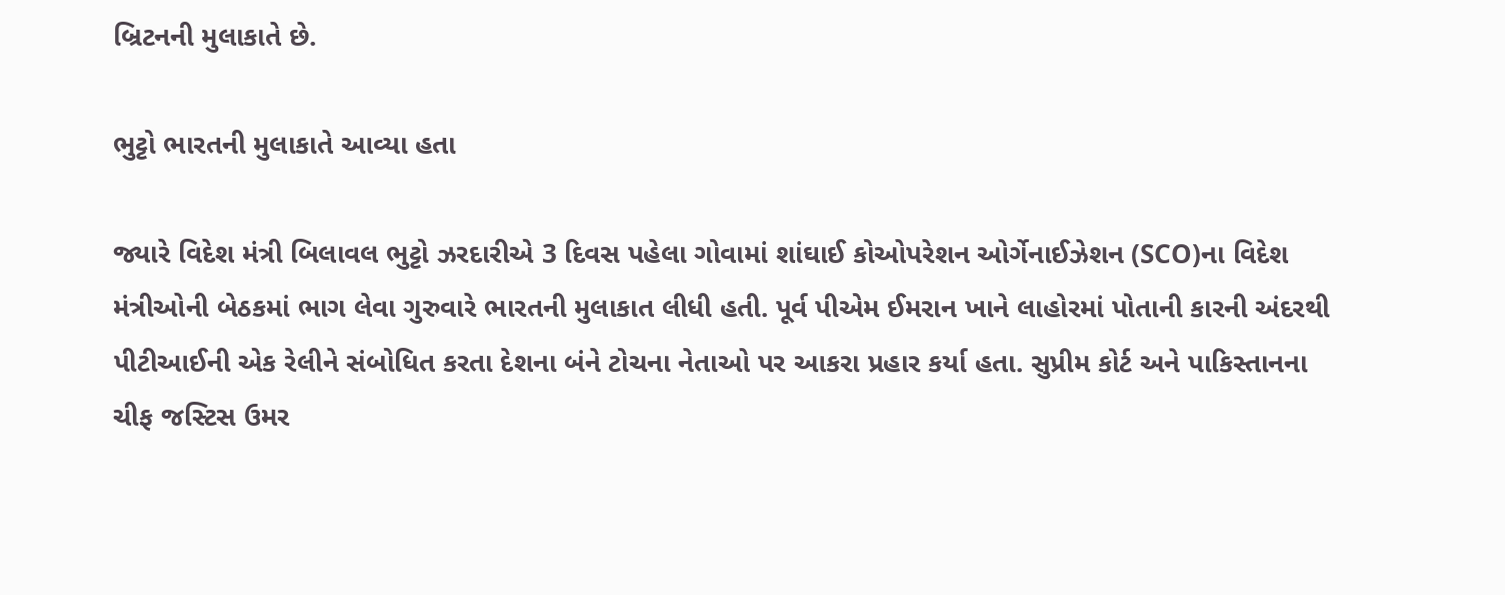બ્રિટનની મુલાકાતે છે.

ભુટ્ટો ભારતની મુલાકાતે આવ્યા હતા

જ્યારે વિદેશ મંત્રી બિલાવલ ભુટ્ટો ઝરદારીએ 3 દિવસ પહેલા ગોવામાં શાંઘાઈ કોઓપરેશન ઓર્ગેનાઈઝેશન (SCO)ના વિદેશ મંત્રીઓની બેઠકમાં ભાગ લેવા ગુરુવારે ભારતની મુલાકાત લીધી હતી. પૂર્વ પીએમ ઈમરાન ખાને લાહોરમાં પોતાની કારની અંદરથી પીટીઆઈની એક રેલીને સંબોધિત કરતા દેશના બંને ટોચના નેતાઓ પર આકરા પ્રહાર કર્યા હતા. સુપ્રીમ કોર્ટ અને પાકિસ્તાનના ચીફ જસ્ટિસ ઉમર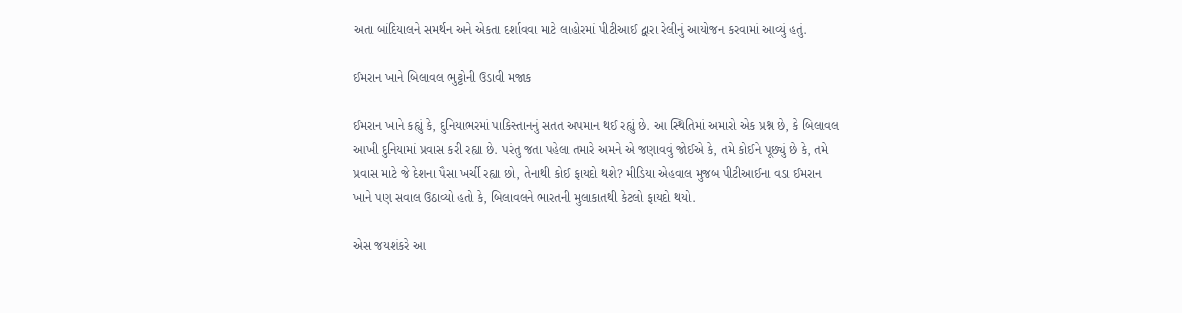અતા બાંદિયાલને સમર્થન અને એકતા દર્શાવવા માટે લાહોરમાં પીટીઆઈ દ્વારા રેલીનું આયોજન કરવામાં આવ્યું હતું.

ઈમરાન ખાને બિલાવલ ભુટ્ટોની ઉડાવી મજાક

ઈમરાન ખાને કહ્યું કે, દુનિયાભરમાં પાકિસ્તાનનું સતત અપમાન થઈ રહ્યું છે. આ સ્થિતિમાં અમારો એક પ્રશ્ન છે, કે બિલાવલ આખી દુનિયામાં પ્રવાસ કરી રહ્યા છે. પરંતુ જતા પહેલા તમારે અમને એ જણાવવું જોઈએ કે, તમે કોઈને પૂછ્યું છે કે, તમે પ્રવાસ માટે જે દેશના પૈસા ખર્ચી રહ્યા છો, તેનાથી કોઈ ફાયદો થશે? મીડિયા એહવાલ મુજબ પીટીઆઈના વડા ઈમરાન ખાને પણ સવાલ ઉઠાવ્યો હતો કે, બિલાવલને ભારતની મુલાકાતથી કેટલો ફાયદો થયો.

એસ જયશંકરે આ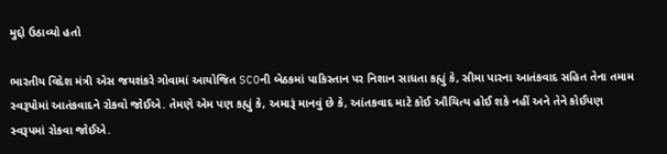મુદ્દો ઉઠાવ્યો હતો

ભારતીય વિદેશ મંત્રી એસ જયશંકરે ગોવામાં આયોજિત SCOની બેઠકમાં પાકિસ્તાન પર નિશાન સાધતા કહ્યું કે, સીમા પારના આતંકવાદ સહિત તેના તમામ સ્વરૂપોમાં આતંકવાદને રોકવો જોઈએ. તેમણે એમ પણ કહ્યું કે, અમારૂં માનવું છે કે, આંતકવાદ માટે કોઈ ઔચિત્ય હોઈ શકે નહીં અને તેને કોઈપણ સ્વરૂપમાં રોકવા જોઈએ.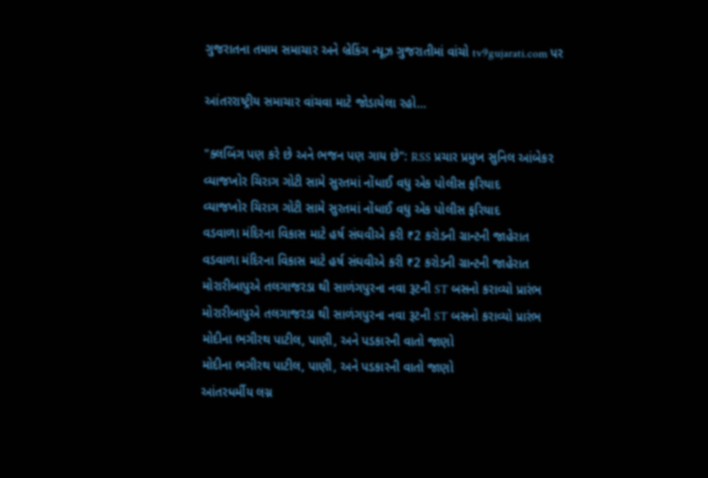ગુજરાતના તમામ સમાચાર અને બ્રેકિંગ ન્યૂઝ ગુજરાતીમાં વાંચો tv9gujarati.com પર

આંતરરાષ્ટ્રીય સમાચાર વાંચવા માટે જોડાયેલા રહો…

"ક્લબિંગ પણ કરે છે અને ભજન પણ ગાય છે": RSS પ્રચાર પ્રમુખ સુનિલ આંબેકર
વ્યાજખોર ચિરાગ ગોટી સામે સુરતમાં નોંધાઈ વધુ એક પોલીસ ફરિયાદ
વ્યાજખોર ચિરાગ ગોટી સામે સુરતમાં નોંધાઈ વધુ એક પોલીસ ફરિયાદ
વડવાળા મંદિરના વિકાસ માટે હર્ષ સંઘવીએ કરી ₹2 કરોડની ગ્રાન્ટની જાહેરાત
વડવાળા મંદિરના વિકાસ માટે હર્ષ સંઘવીએ કરી ₹2 કરોડની ગ્રાન્ટની જાહેરાત
મોરારીબાપુએ તલગાજરડા થી સાળંગપુરના નવા રૂટની ST બસનો કરાવ્યો પ્રારંભ
મોરારીબાપુએ તલગાજરડા થી સાળંગપુરના નવા રૂટની ST બસનો કરાવ્યો પ્રારંભ
મોદીના ભગીરથ પાટીલ, પાણી, અને પડકારની વાતો જાણો
મોદીના ભગીરથ પાટીલ, પાણી, અને પડકારની વાતો જાણો
આંતરધર્મીય લગ્ન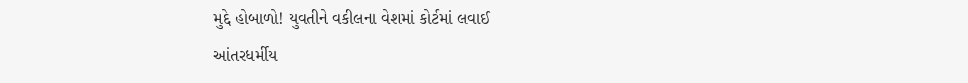મુદ્દે હોબાળો! યુવતીને વકીલના વેશમાં કોર્ટમાં લવાઈ
આંતરધર્મીય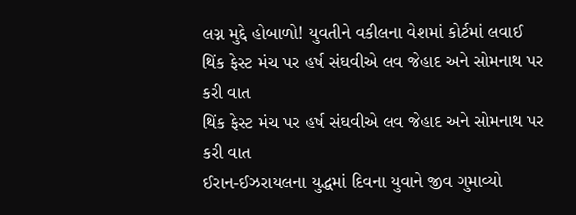લગ્ન મુદ્દે હોબાળો! યુવતીને વકીલના વેશમાં કોર્ટમાં લવાઈ
થિંક ફેસ્ટ મંચ પર હર્ષ સંઘવીએ લવ જેહાદ અને સોમનાથ પર કરી વાત
થિંક ફેસ્ટ મંચ પર હર્ષ સંઘવીએ લવ જેહાદ અને સોમનાથ પર કરી વાત
ઈરાન-ઈઝરાયલના યુદ્ધમાં દિવના યુવાને જીવ ગુમાવ્યો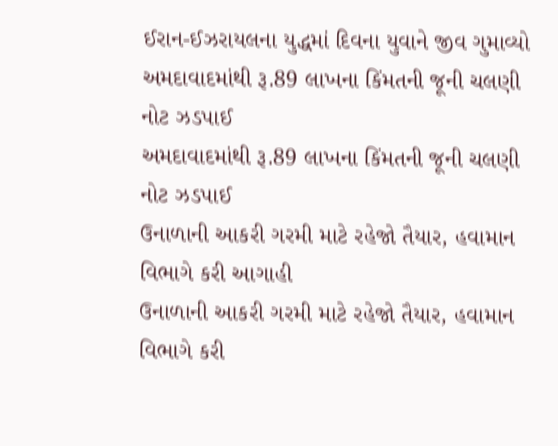ઈરાન-ઈઝરાયલના યુદ્ધમાં દિવના યુવાને જીવ ગુમાવ્યો
અમદાવાદમાંથી રૂ.89 લાખના કિંમતની જૂની ચલણી નોટ ઝડપાઈ
અમદાવાદમાંથી રૂ.89 લાખના કિંમતની જૂની ચલણી નોટ ઝડપાઈ
ઉનાળાની આકરી ગરમી માટે રહેજો તૈયાર, હવામાન વિભાગે કરી આગાહી
ઉનાળાની આકરી ગરમી માટે રહેજો તૈયાર, હવામાન વિભાગે કરી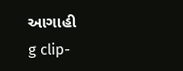આગાહી
g clip-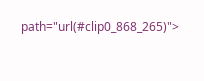path="url(#clip0_868_265)">